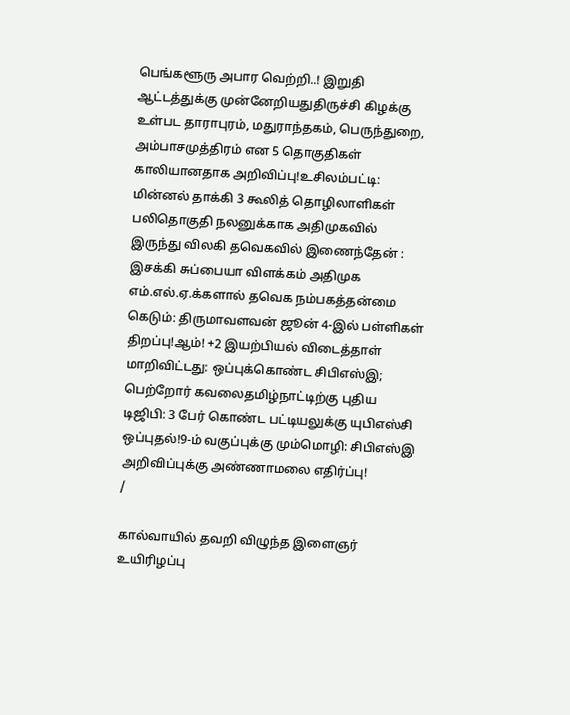பெங்களூரு அபார வெற்றி..! இறுதி ஆட்டத்துக்கு முன்னேறியதுதிருச்சி கிழக்கு உள்பட தாராபுரம், மதுராந்தகம், பெருந்துறை, அம்பாசமுத்திரம் என 5 தொகுதிகள் காலியானதாக அறிவிப்பு!உசிலம்பட்டி: மின்னல் தாக்கி 3 கூலித் தொழிலாளிகள் பலிதொகுதி நலனுக்காக அதிமுகவில் இருந்து விலகி தவெகவில் இணைந்தேன் : இசக்கி சுப்பையா விளக்கம் அதிமுக எம்.எல்.ஏ.க்களால் தவெக நம்பகத்தன்மை கெடும்: திருமாவளவன் ஜூன் 4-இல் பள்ளிகள் திறப்பு!ஆம்! +2 இயற்பியல் விடைத்தாள் மாறிவிட்டது: ஒப்புக்கொண்ட சிபிஎஸ்இ; பெற்றோர் கவலைதமிழ்நாட்டிற்கு புதிய டிஜிபி: 3 பேர் கொண்ட பட்டியலுக்கு யுபிஎஸ்சி ஒப்புதல்!9-ம் வகுப்புக்கு மும்மொழி: சிபிஎஸ்இ அறிவிப்புக்கு அண்ணாமலை எதிர்ப்பு!
/

கால்வாயில் தவறி விழுந்த இளைஞர் உயிரிழப்பு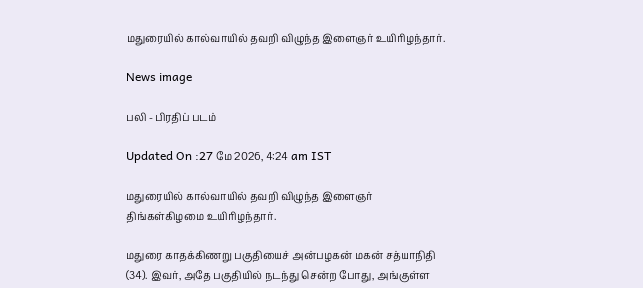மதுரையில் கால்வாயில் தவறி விழுந்த இளைஞர் உயிரிழந்தார்.

News image

பலி - பிரதிப் படம்

Updated On :27 மே 2026, 4:24 am IST

மதுரையில் கால்வாயில் தவறி விழுந்த இளைஞர் திங்கள்கிழமை உயிரிழந்தார்.

மதுரை காதக்கிணறு பகுதியைச் அன்பழகன் மகன் சத்யாநிதி (34). இவர், அதே பகுதியில் நடந்து சென்ற போது, அங்குள்ள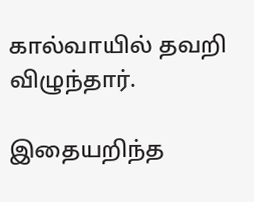கால்வாயில் தவறி விழுந்தார்.

இதையறிந்த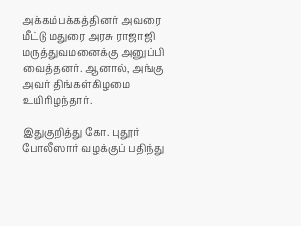அக்கம்பக்கத்தினர் அவரை மீட்டு மதுரை அரசு ராஜாஜி மருத்துவமனைக்கு அனுப்பி வைத்தனர். ஆனால், அங்கு அவர் திங்கள்கிழமை உயிரிழந்தார்.

இதுகுறித்து கோ. புதூர் போலீஸார் வழக்குப் பதிந்து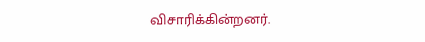விசாரிக்கின்றனர்.